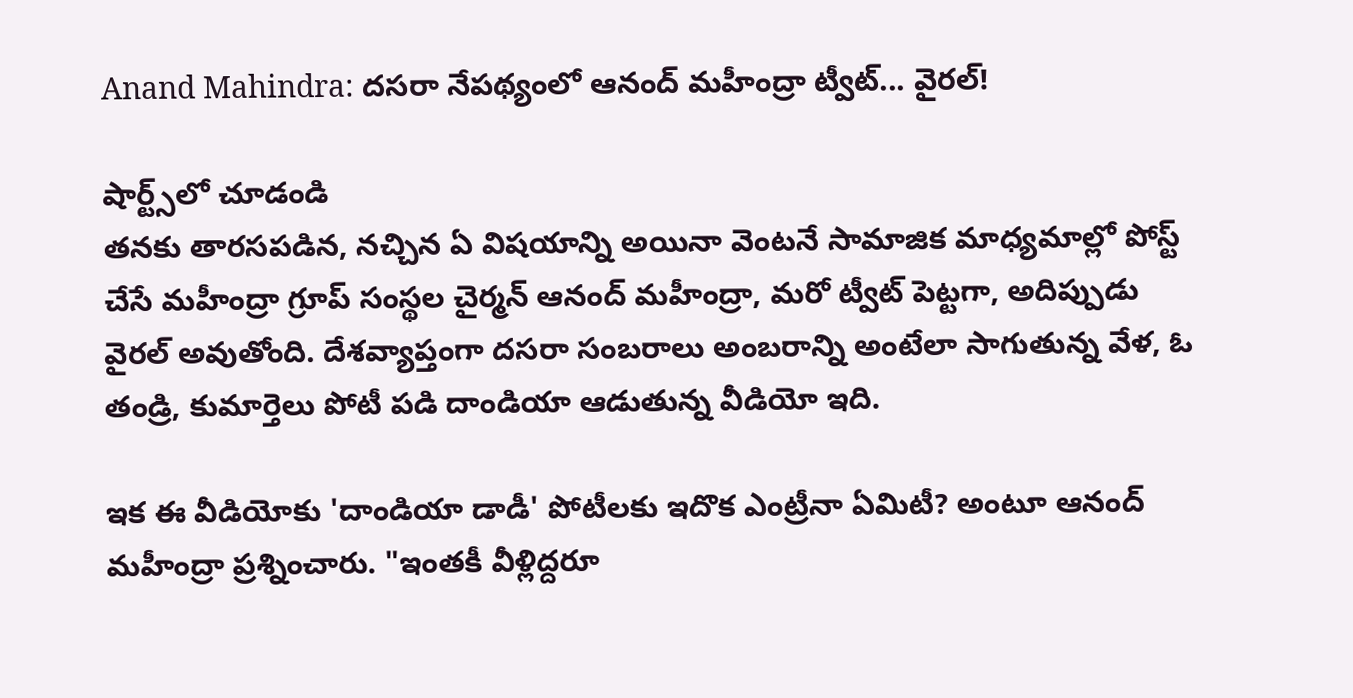Anand Mahindra: దసరా నేపథ్యంలో ఆనంద్ మహీంద్రా ట్వీట్... వైరల్!

షార్ట్స్‌లో చూడండి
తనకు తారసపడిన, నచ్చిన ఏ విషయాన్ని అయినా వెంటనే సామాజిక మాధ్యమాల్లో పోస్ట్ చేసే మహీంద్రా గ్రూప్ సంస్థల చైర్మన్ ఆనంద్ మహీంద్రా, మరో ట్వీట్ పెట్టగా, అదిప్పుడు వైరల్ అవుతోంది. దేశవ్యాప్తంగా దసరా సంబరాలు అంబరాన్ని అంటేలా సాగుతున్న వేళ, ఓ తండ్రి, కుమార్తెలు పోటీ పడి దాండియా ఆడుతున్న వీడియో ఇది.

ఇక ఈ వీడియోకు 'దాండియా డాడీ' పోటీలకు ఇదొక ఎంట్రీనా ఏమిటీ? అంటూ ఆనంద్ మహీంద్రా ప్రశ్నించారు. "ఇంతకీ వీళ్లిద్దరూ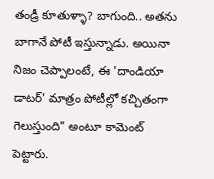తండ్రీ కూతుళ్ళా? బాగుంది.. అతను బాగానే పోటీ ఇస్తున్నాడు. అయినా నిజం చెప్పాలంటే, ఈ 'దాండియా డాటర్' మాత్రం పోటీల్లో కచ్చితంగా గెలుస్తుంది" అంటూ కామెంట్ పెట్టారు.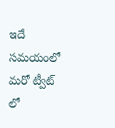ఇదే సమయంలో మరో ట్వీట్ లో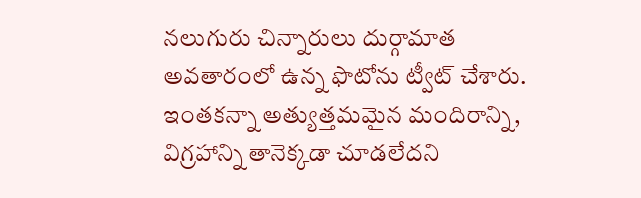నలుగురు చిన్నారులు దుర్గామాత అవతారంలో ఉన్న ఫొటోను ట్వీట్ చేశారు. ఇంతకన్నా అత్యుత్తమమైన మందిరాన్ని, విగ్రహాన్ని తానెక్కడా చూడలేదని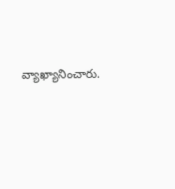వ్యాఖ్యానించారు.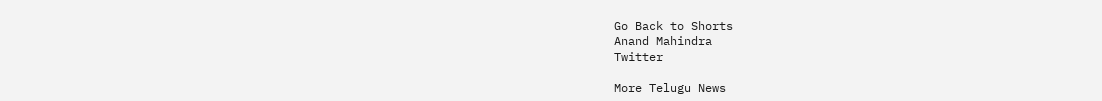Go Back to Shorts
Anand Mahindra
Twitter

More Telugu News